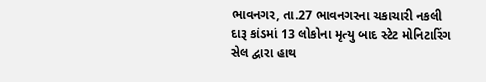ભાવનગર, તા.27 ભાવનગરના ચકાચારી નકલી દારૂ કાંડમાં 13 લોકોના મૃત્યુ બાદ સ્ટેટ મોનિટારિંગ સેલ દ્વારા હાથ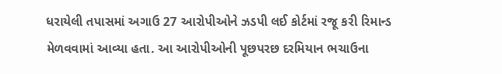ધરાયેલી તપાસમાં અગાઉ 27 આરોપીઓને ઝડપી લઈ કોર્ટમાં રજૂ કરી રિમાન્ડ મેળવવામાં આવ્યા હતા. આ આરોપીઓની પૂછપરછ દરમિયાન ભચાઉના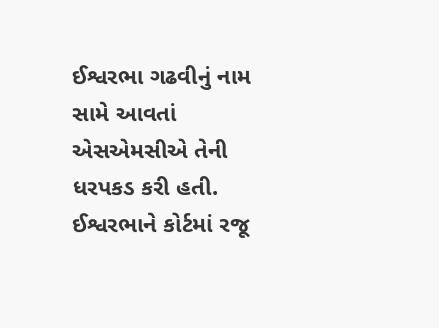ઈશ્વરભા ગઢવીનું નામ સામે આવતાં એસએમસીએ તેની ધરપકડ કરી હતી. ઈશ્વરભાને કોર્ટમાં રજૂ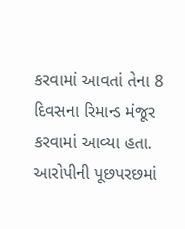કરવામાં આવતાં તેના 8 દિવસના રિમાન્ડ મંજૂર કરવામાં આવ્યા હતા. આરોપીની પૂછપરછમાં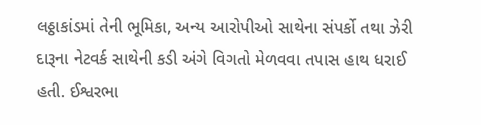લઠ્ઠાકાંડમાં તેની ભૂમિકા, અન્ય આરોપીઓ સાથેના સંપર્કો તથા ઝેરી દારૂના નેટવર્ક સાથેની કડી અંગે વિગતો મેળવવા તપાસ હાથ ધરાઈ હતી. ઈશ્વરભા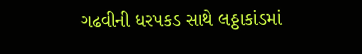ગઢવીની ધરપકડ સાથે લઠ્ઠાકાંડમાં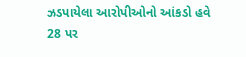ઝડપાયેલા આરોપીઓનો આંકડો હવે 28 પર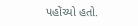પહોંચ્યો હતો.